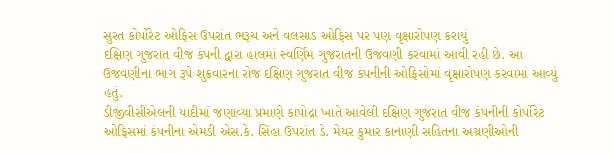સુરત કોર્પોરેટ ઓફિસ ઉપરાંત ભરૂચ અને વલસાડ ઓફિસ પર પણ વૃક્ષારોપણ કરાયું
દક્ષિણ ગુજરાત વીજ કંપની દ્વારા હાલમાં સ્વર્ણિમ ગુજરાતની ઉજવણી કરવામાં આવી રહી છે. આ ઉજવણીના ભાગ રૂપે શુક્રવારના રોજ દક્ષિણ ગુજરાત વીજ કંપનીની ઓફિસોમાં વૃક્ષારોપણ કરવામાં આવ્યું હતું.
ડીજીવીસીએલની યાદીમાં જણાવ્યા પ્રમાણે કાપોદ્રા ખાતે આવેલી દક્ષિણ ગુજરાત વીજ કંપનીની કોર્પોરેટ ઓફિસમાં કંપનીના એમડી એસ.કે. સિંહા ઉપરાંત ડે. મેયર કુમાર કાનાણી સહિતના અગ્રણીઓની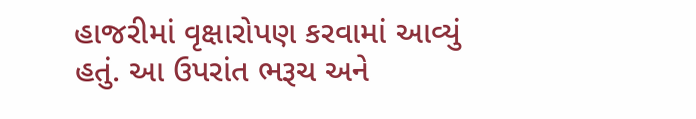હાજરીમાં વૃક્ષારોપણ કરવામાં આવ્યું હતું. આ ઉપરાંત ભરૂચ અને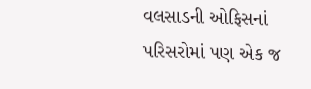વલસાડની ઓફિસનાં પરિસરોમાં પણ એક જ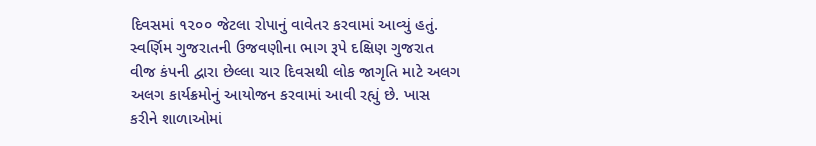દિવસમાં ૧૨૦૦ જેટલા રોપાનું વાવેતર કરવામાં આવ્યું હતું.
સ્વર્ણિમ ગુજરાતની ઉજવણીના ભાગ રૂપે દક્ષિણ ગુજરાત વીજ કંપની દ્વારા છેલ્લા ચાર દિવસથી લોક જાગૃતિ માટે અલગ અલગ કાર્યક્રમોનું આયોજન કરવામાં આવી રહ્યું છે. ખાસ કરીને શાળાઓમાં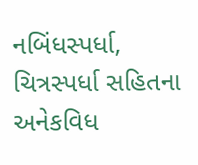નબિંધસ્પર્ધા, ચિત્રસ્પર્ધા સહિતના અનેકવિધ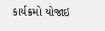કાર્યક્રમો યોજાઇ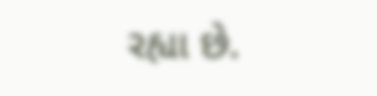રહ્યા છે.